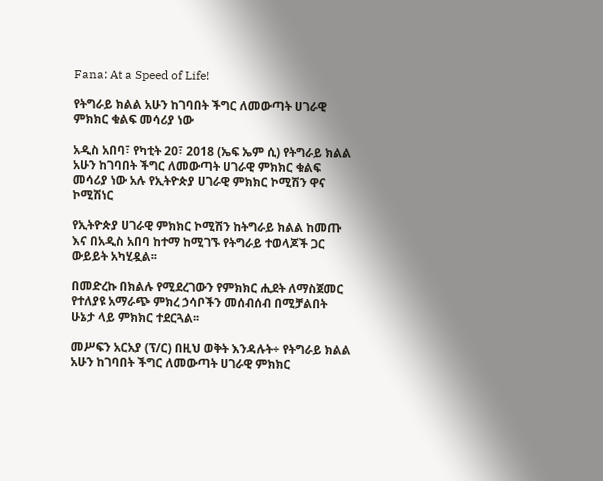Fana: At a Speed of Life!

የትግራይ ክልል አሁን ከገባበት ችግር ለመውጣት ሀገራዊ ምክክር ቁልፍ መሳሪያ ነው

አዲስ አበባ፣ የካቲት 20፣ 2018 (ኤፍ ኤም ሲ) የትግራይ ክልል አሁን ከገባበት ችግር ለመውጣት ሀገራዊ ምክክር ቁልፍ መሳሪያ ነው አሉ የኢትዮጵያ ሀገራዊ ምክክር ኮሚሽን ዋና ኮሚሽነር

የኢትዮጵያ ሀገራዊ ምክክር ኮሚሽን ከትግራይ ክልል ከመጡ እና በአዲስ አበባ ከተማ ከሚገኙ የትግራይ ተወላጆች ጋር ውይይት አካሂዷል፡፡

በመድረኩ በክልሉ የሚደረገውን የምክክር ሒደት ለማስጀመር የተለያዩ አማራጭ ምክረ ኃሳቦችን መሰብሰብ በሚቻልበት ሁኔታ ላይ ምክክር ተደርጓል፡፡

መሥፍን አርአያ (ፕ/ር) በዚህ ወቅት እንዳሉት÷ የትግራይ ክልል አሁን ከገባበት ችግር ለመውጣት ሀገራዊ ምክክር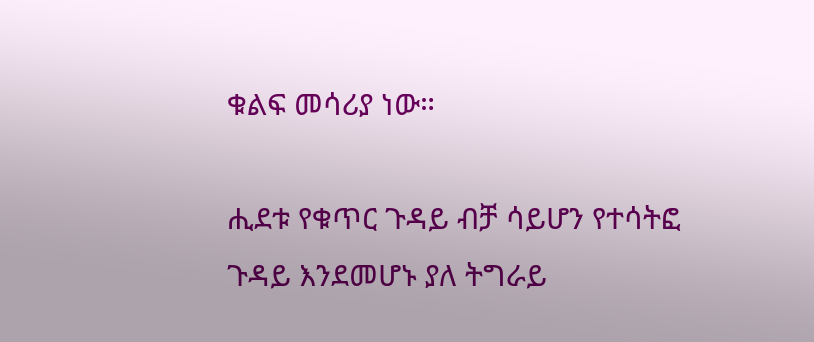ቁልፍ መሳሪያ ነው።

ሒደቱ የቁጥር ጉዳይ ብቻ ሳይሆን የተሳትፎ ጉዳይ እንደመሆኑ ያለ ትግራይ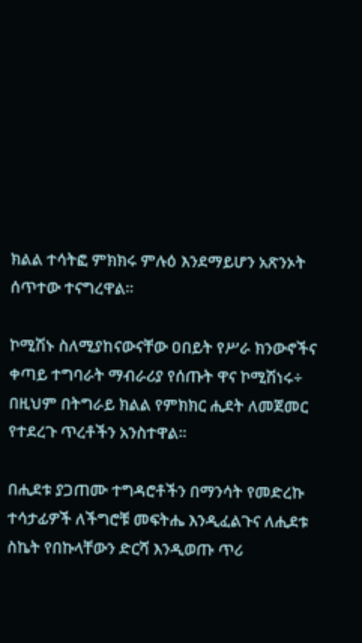ክልል ተሳትፎ ምክክሩ ምሉዕ እንደማይሆን አጽንኦት ሰጥተው ተናግረዋል፡፡

ኮሚሽኑ ስለሚያከናውናቸው ዐበይት የሥራ ክንውኖችና ቀጣይ ተግባራት ማብራሪያ የሰጡት ዋና ኮሚሽነሩ÷ በዚህም በትግራይ ክልል የምክክር ሒደት ለመጀመር የተደረጉ ጥረቶችን አንስተዋል።

በሒደቱ ያጋጠሙ ተግዳሮቶችን በማንሳት የመድረኩ ተሳታፊዎች ለችግሮቹ መፍትሔ እንዲፈልጉና ለሒደቱ ስኬት የበኩላቸውን ድርሻ እንዲወጡ ጥሪ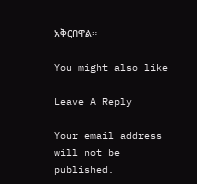አቅርበዋል።

You might also like

Leave A Reply

Your email address will not be published.